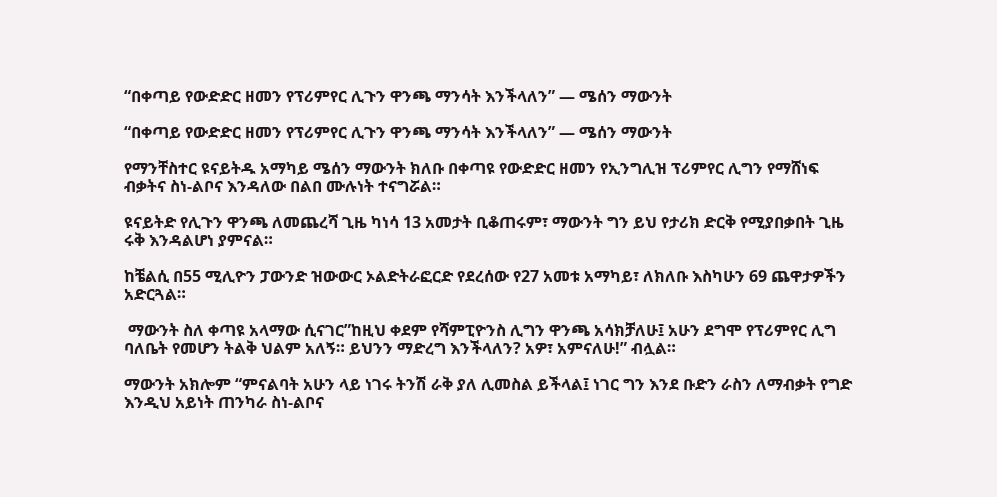“በቀጣይ የውድድር ዘመን የፕሪምየር ሊጉን ዋንጫ ማንሳት እንችላለን” — ሜሰን ማውንት

“በቀጣይ የውድድር ዘመን የፕሪምየር ሊጉን ዋንጫ ማንሳት እንችላለን” — ሜሰን ማውንት

የማንቸስተር ዩናይትዱ አማካይ ሜሰን ማውንት ክለቡ በቀጣዩ የውድድር ዘመን የኢንግሊዝ ፕሪምየር ሊግን የማሸነፍ ብቃትና ስነ-ልቦና እንዳለው በልበ ሙሉነት ተናግሯል።

ዩናይትድ የሊጉን ዋንጫ ለመጨረሻ ጊዜ ካነሳ 13 አመታት ቢቆጠሩም፣ ማውንት ግን ይህ የታሪክ ድርቅ የሚያበቃበት ጊዜ ሩቅ እንዳልሆነ ያምናል።

ከቼልሲ በ55 ሚሊዮን ፓውንድ ዝውውር ኦልድትራፎርድ የደረሰው የ27 አመቱ አማካይ፣ ለክለቡ እስካሁን 69 ጨዋታዎችን አድርጓል።

 ማውንት ስለ ቀጣዩ አላማው ሲናገር”ከዚህ ቀደም የሻምፒዮንስ ሊግን ዋንጫ አሳክቻለሁ፤ አሁን ደግሞ የፕሪምየር ሊግ ባለቤት የመሆን ትልቅ ህልም አለኝ። ይህንን ማድረግ እንችላለን? አዎ፣ አምናለሁ!” ብሏል።

ማውንት አክሎም “ምናልባት አሁን ላይ ነገሩ ትንሽ ራቅ ያለ ሊመስል ይችላል፤ ነገር ግን እንደ ቡድን ራስን ለማብቃት የግድ እንዲህ አይነት ጠንካራ ስነ-ልቦና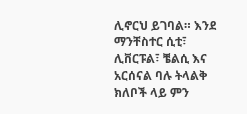ሊኖርህ ይገባል። እንደ ማንቸስተር ሲቲ፣ ሊቨርፑል፣ ቼልሲ እና አርሰናል ባሉ ትላልቅ ክለቦች ላይ ምን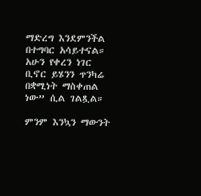ማድረግ እንደምንችል በተግባር አሳይተናል። አሁን የቀረን ነገር ቢኖር ይሄንን ጥንካሬ በቋሚነት ማስቀጠል ነው” ሲል ገልጿል።

ምንም እንኳን ማውንት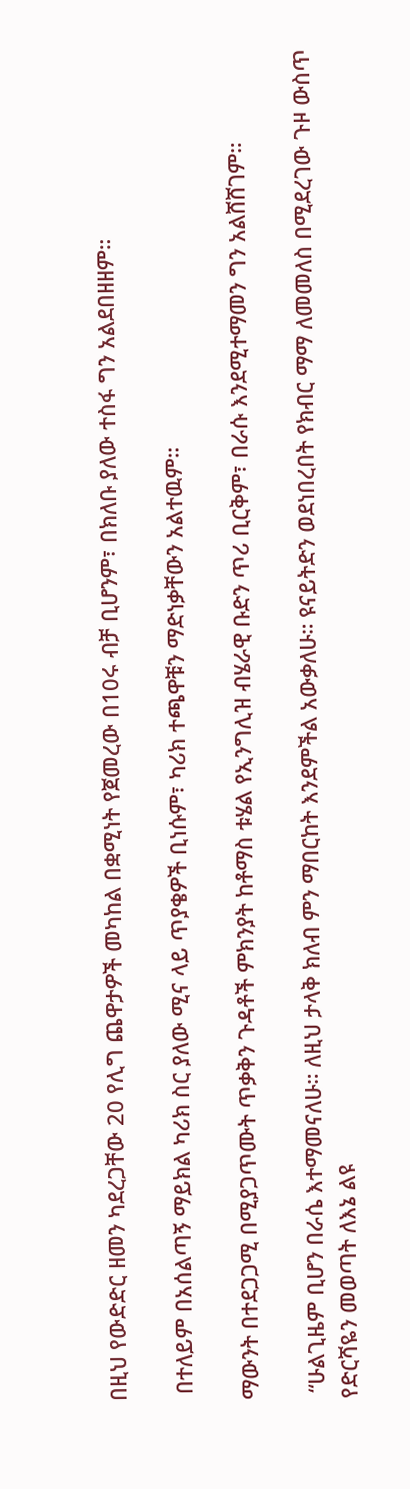በዚህ የውድድር ዘመን ካደረጋቸው 20 የሊግ ጨዋታዎች መካከል በቋሚነት የጀመረው በ10ሩ ብቻ ቢሆንም፣ በክለቡ ያለው ተስፋ ግን አልደበዘዘም።

 በተለይም በአሰልጣኝ ማይክል ካሪክ ስር ያለው ሚና ላይ ጥያቄዎች ቢነሱም፣ ካሪክ ተጫዋቹን ማድነቃቸውን አልተዉም።

ማውንት በተደጋጋሚ በሚያጋጥሙት ጥቃቅን ጉዳቶች ምክንያት ከቶማስ ቱሄል የኢንግሊዝ ብሄራዊ ቡድን ጥሪ ቢርቅም፣ በራሱ እንደሚተማመን ግን አልሸሸገም።

 “ሁልጊዜም ቢሆን በራሴ እተማመናለሁ። ለዚህ ታላቅ ክለብ ምን ማበርከት እንደምችል አውቃለሁ። ዩናይትድን ወደነበረበት የክብር ማማ ለመመለስ በሚደረገው ጉዞ ውስጥ የድርሻዬን መወጣት ለእኔ ልዩ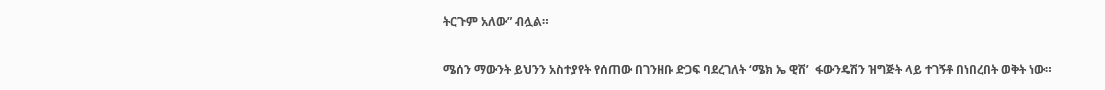ትርጉም አለው” ብሏል።

ሜሰን ማውንት ይህንን አስተያየት የሰጠው በገንዘቡ ድጋፍ ባደረገለት ‘ሜክ ኤ ዊሽ’  ፋውንዴሽን ዝግጅት ላይ ተገኝቶ በነበረበት ወቅት ነው።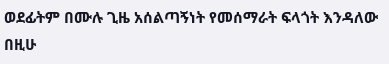ወደፊትም በሙሉ ጊዜ አሰልጣኝነት የመሰማራት ፍላጎት እንዳለው በዚሁ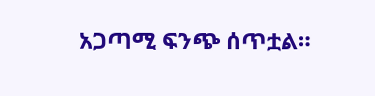አጋጣሚ ፍንጭ ሰጥቷል።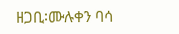ዘጋቢ፡ሙሉቀን ባሳ